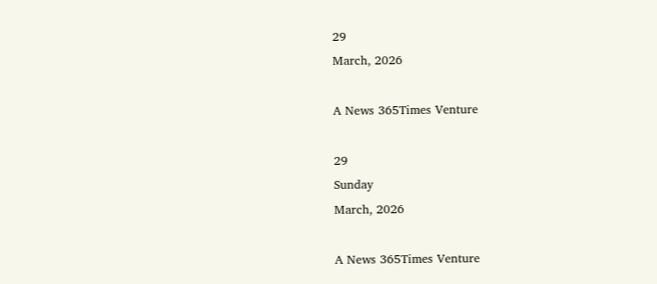29
March, 2026

A News 365Times Venture

29
Sunday
March, 2026

A News 365Times Venture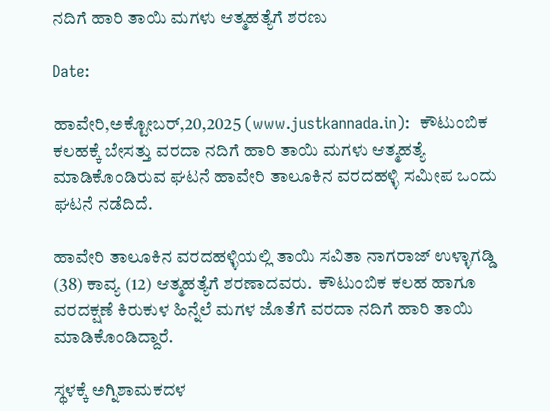ನದಿಗೆ ಹಾರಿ ತಾಯಿ ಮಗಳು ಆತ್ಮಹತ್ಯೆಗೆ ಶರಣು

Date:

ಹಾವೇರಿ,ಅಕ್ಟೋಬರ್,20,2025 (www.justkannada.in):  ಕೌಟುಂಬಿಕ ಕಲಹಕ್ಕೆ ಬೇಸತ್ತು ವರದಾ ನದಿಗೆ ಹಾರಿ ತಾಯಿ ಮಗಳು ಆತ್ಮಹತ್ಯೆ ಮಾಡಿಕೊಂಡಿರುವ ಘಟನೆ ಹಾವೇರಿ ತಾಲೂಕಿನ ವರದಹಳ್ಳಿ ಸಮೀಪ ಒಂದು ಘಟನೆ ನಡೆದಿದೆ.

ಹಾವೇರಿ ತಾಲೂಕಿನ ವರದಹಳ್ಳಿಯಲ್ಲಿ ತಾಯಿ ಸವಿತಾ ನಾಗರಾಜ್ ಉಳ್ಳಾಗಡ್ಡಿ (38) ಕಾವ್ಯ (12) ಆತ್ಮಹತ್ಯೆಗೆ ಶರಣಾದವರು.  ಕೌಟುಂಬಿಕ ಕಲಹ ಹಾಗೂ ವರದಕ್ಷಣೆ ಕಿರುಕುಳ ಹಿನ್ನೆಲೆ ಮಗಳ ಜೊತೆಗೆ ವರದಾ ನದಿಗೆ ಹಾರಿ ತಾಯಿ ಮಾಡಿಕೊಂಡಿದ್ದಾರೆ.

ಸ್ಥಳಕ್ಕೆ ಅಗ್ನಿಶಾಮಕದಳ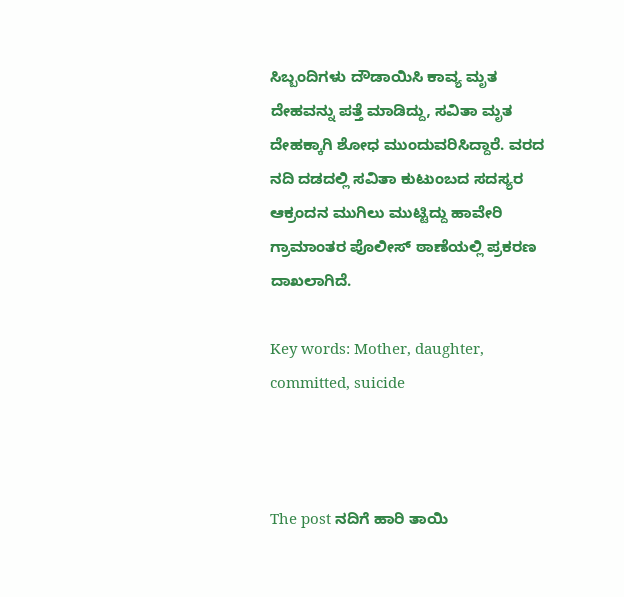ಸಿಬ್ಬಂದಿಗಳು ದೌಡಾಯಿಸಿ ಕಾವ್ಯ ಮೃತ ದೇಹವನ್ನು ಪತ್ತೆ ಮಾಡಿದ್ದು, ಸವಿತಾ ಮೃತ ದೇಹಕ್ಕಾಗಿ ಶೋಧ ಮುಂದುವರಿಸಿದ್ದಾರೆ. ವರದ ನದಿ ದಡದಲ್ಲಿ ಸವಿತಾ ಕುಟುಂಬದ ಸದಸ್ಯರ ಆಕ್ರಂದನ ಮುಗಿಲು ಮುಟ್ಟಿದ್ದು ಹಾವೇರಿ ಗ್ರಾಮಾಂತರ ಪೊಲೀಸ್ ಠಾಣೆಯಲ್ಲಿ ಪ್ರಕರಣ ದಾಖಲಾಗಿದೆ.

Key words: Mother, daughter, committed, suicide



The post ನದಿಗೆ ಹಾರಿ ತಾಯಿ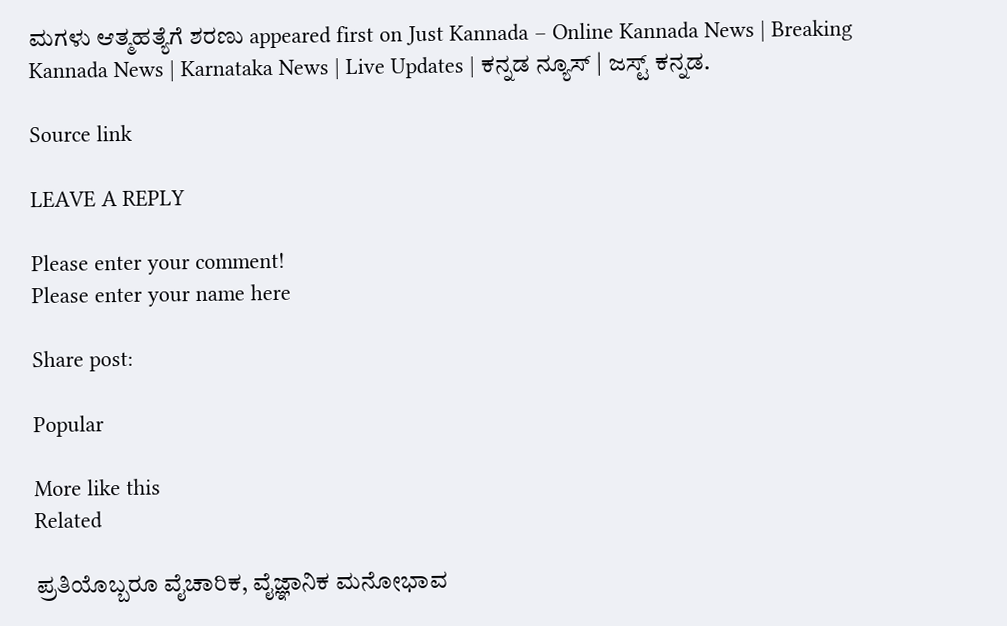ಮಗಳು ಆತ್ಮಹತ್ಯೆಗೆ ಶರಣು appeared first on Just Kannada – Online Kannada News | Breaking Kannada News | Karnataka News | Live Updates | ಕನ್ನಡ ನ್ಯೂಸ್ | ಜಸ್ಟ್ ಕನ್ನಡ.

Source link

LEAVE A REPLY

Please enter your comment!
Please enter your name here

Share post:

Popular

More like this
Related

ಪ್ರತಿಯೊಬ್ಬರೂ ವೈಚಾರಿಕ, ವೈಜ್ಞಾನಿಕ ಮನೋಭಾವ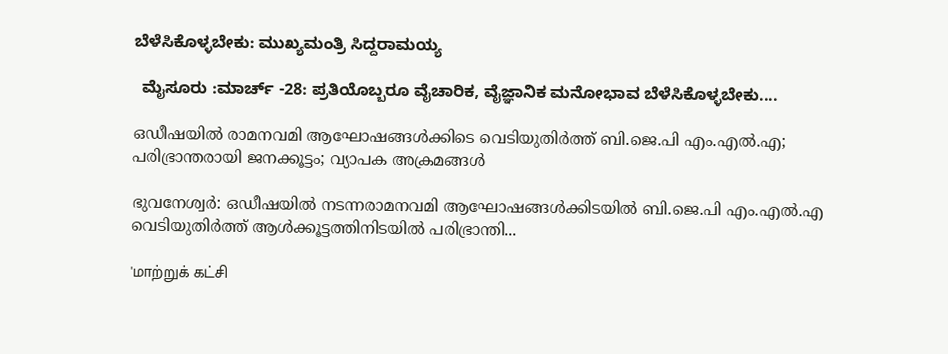ಬೆಳೆಸಿಕೊಳ್ಳಬೇಕು: ಮುಖ್ಯಮಂತ್ರಿ ಸಿದ್ದರಾಮಯ್ಯ

  ಮೈಸೂರು :ಮಾರ್ಚ್ -28: ಪ್ರತಿಯೊಬ್ಬರೂ ವೈಚಾರಿಕ, ವೈಜ್ಞಾನಿಕ ಮನೋಭಾವ ಬೆಳೆಸಿಕೊಳ್ಳಬೇಕು....

ഒഡീഷയില്‍ രാമനവമി ആഘോഷങ്ങള്‍ക്കിടെ വെടിയുതിര്‍ത്ത് ബി.ജെ.പി എം.എല്‍.എ; പരിഭ്രാന്തരായി ജനക്കൂട്ടം; വ്യാപക അക്രമങ്ങള്‍

ഭുവനേശ്വര്‍: ഒഡീഷയില്‍ നടന്നരാമനവമി ആഘോഷങ്ങള്‍ക്കിടയില്‍ ബി.ജെ.പി എം.എല്‍.എ വെടിയുതിര്‍ത്ത് ആള്‍ക്കൂട്ടത്തിനിടയില്‍ പരിഭ്രാന്തി...

'மாற்றுக் கட்சி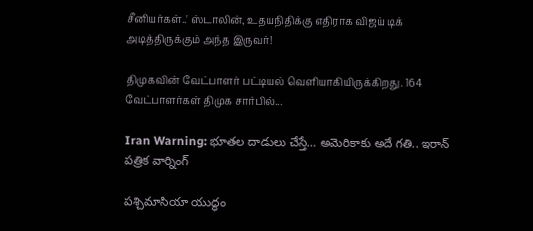சீனியர்கள்..' ஸ்டாலின், உதயநிதிக்கு எதிராக விஜய் டிக் அடித்திருக்கும் அந்த இருவர்!

திமுகவின் வேட்பாளர் பட்டியல் வெளியாகியிருக்கிறது. 164 வேட்பாளர்கள் திமுக சார்பில்...

Iran Warning: భూతల దాడులు చేస్తే… అమెరికాకు అదే గతి.. ఇరాన్ పత్రిక వార్నింగ్

పశ్చిమాసియా యుద్ధం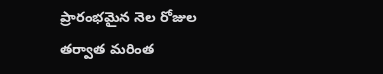ప్రారంభమైన నెల రోజుల తర్వాత మరింత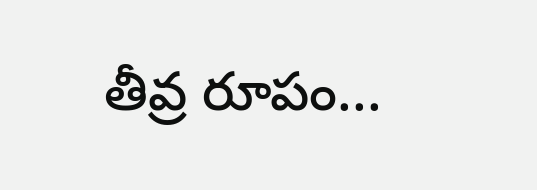తీవ్ర రూపం...